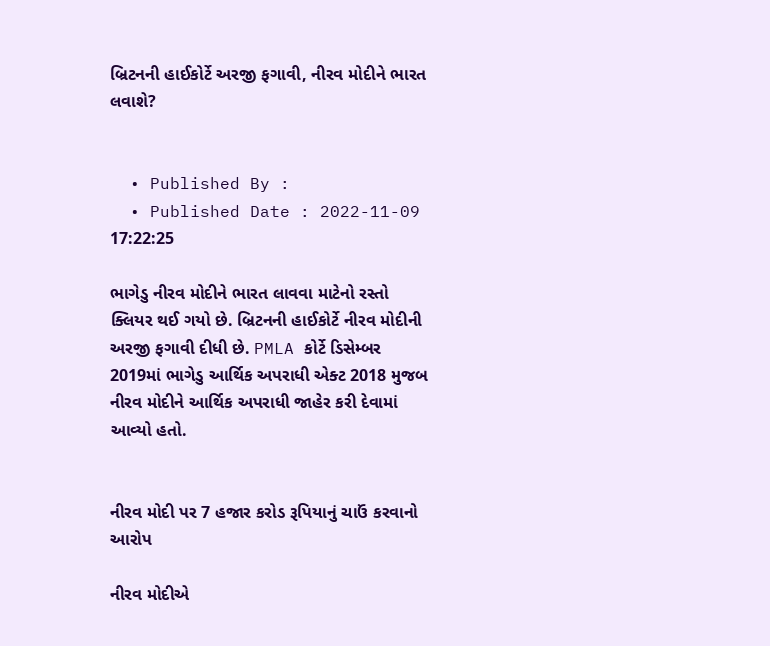બ્રિટનની હાઈકોર્ટે અરજી ફગાવી, નીરવ મોદીને ભારત લવાશે?


  • Published By :
  • Published Date : 2022-11-09 17:22:25

ભાગેડુ નીરવ મોદીને ભારત લાવવા માટેનો રસ્તો ક્લિયર થઈ ગયો છે. બ્રિટનની હાઈકોર્ટે નીરવ મોદીની અરજી ફગાવી દીધી છે. PMLA કોર્ટે ડિસેમ્બર 2019માં ભાગેડુ આર્થિક અપરાધી એક્ટ 2018 મુજબ નીરવ મોદીને આર્થિક અપરાધી જાહેર કરી દેવામાં આવ્યો હતો.


નીરવ મોદી પર 7 હજાર કરોડ રૂપિયાનું ચાઉં કરવાનો આરોપ

નીરવ મોદીએ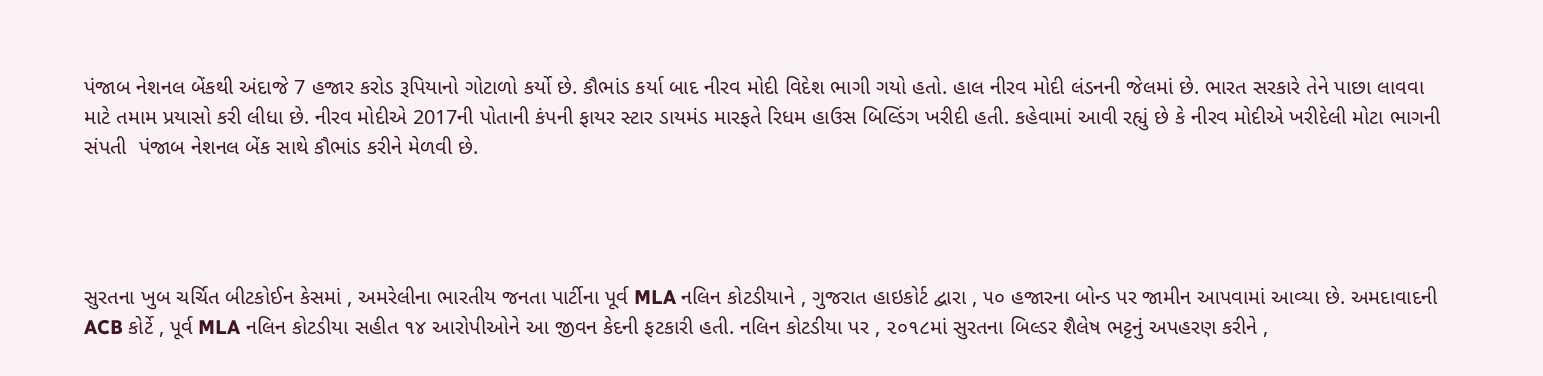પંજાબ નેશનલ બેંકથી અંદાજે 7 હજાર કરોડ રૂપિયાનો ગોટાળો કર્યો છે. કૌભાંડ કર્યા બાદ નીરવ મોદી વિદેશ ભાગી ગયો હતો. હાલ નીરવ મોદી લંડનની જેલમાં છે. ભારત સરકારે તેને પાછા લાવવા માટે તમામ પ્રયાસો કરી લીધા છે. નીરવ મોદીએ 2017ની પોતાની કંપની ફાયર સ્ટાર ડાયમંડ મારફતે રિધમ હાઉસ બિલ્ડિંગ ખરીદી હતી. કહેવામાં આવી રહ્યું છે કે નીરવ મોદીએ ખરીદેલી મોટા ભાગની સંપતી  પંજાબ નેશનલ બેંક સાથે કૌભાંડ કરીને મેળવી છે.




સુરતના ખુબ ચર્ચિત બીટકોઈન કેસમાં , અમરેલીના ભારતીય જનતા પાર્ટીના પૂર્વ MLA નલિન કોટડીયાને , ગુજરાત હાઇકોર્ટ દ્વારા , ૫૦ હજારના બોન્ડ પર જામીન આપવામાં આવ્યા છે. અમદાવાદની ACB કોર્ટે , પૂર્વ MLA નલિન કોટડીયા સહીત ૧૪ આરોપીઓને આ જીવન કેદની ફટકારી હતી. નલિન કોટડીયા પર , ૨૦૧૮માં સુરતના બિલ્ડર શૈલેષ ભટ્ટનું અપહરણ કરીને ,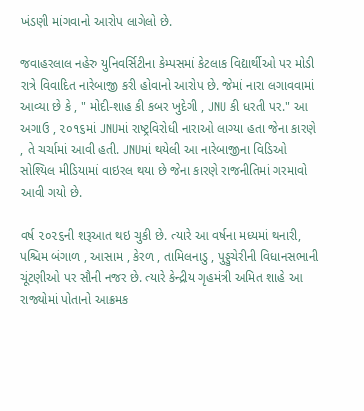ખંડણી માંગવાનો આરોપ લાગેલો છે.

જવાહરલાલ નહેરુ યુનિવર્સિટીના કેમ્પસમાં કેટલાક વિદ્યાર્થીઓ પર મોડી રાત્રે વિવાદિત નારેબાજી કરી હોવાનો આરોપ છે. જેમાં નારા લગાવવામાં આવ્યા છે કે , " મોદી-શાહ કી કબર ખુદેગી , JNU કી ધરતી પર." આ અગાઉ , ૨૦૧૬માં JNUમાં રાષ્ટ્રવિરોધી નારાઓ લાગ્યા હતા જેના કારણે , તે ચર્ચામાં આવી હતી. JNUમાં થયેલી આ નારેબાજીના વિડિઓ સોશ્યિલ મીડિયામાં વાઇરલ થયા છે જેના કારણે રાજનીતિમાં ગરમાવો આવી ગયો છે.

વર્ષ ૨૦૨૬ની શરૂઆત થઇ ચુકી છે. ત્યારે આ વર્ષના મધ્યમાં થનારી, પશ્ચિમ બંગાળ , આસામ , કેરળ , તામિલનાડુ , પુડ્ડુચેરીની વિધાનસભાની ચૂંટણીઓ પર સૌની નજર છે. ત્યારે કેન્દ્રીય ગૃહમંત્રી અમિત શાહે આ રાજ્યોમાં પોતાનો આક્રમક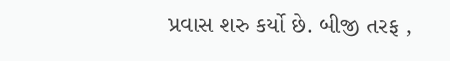પ્રવાસ શરુ કર્યો છે. બીજી તરફ ,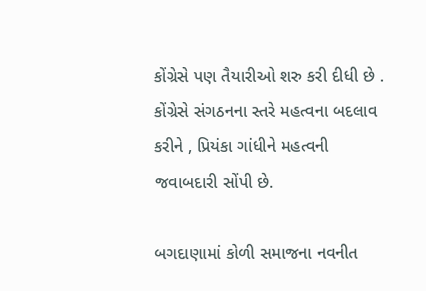કોંગ્રેસે પણ તૈયારીઓ શરુ કરી દીધી છે . કોંગ્રેસે સંગઠનના સ્તરે મહત્વના બદલાવ કરીને , પ્રિયંકા ગાંધીને મહત્વની જવાબદારી સોંપી છે.

બગદાણામાં કોળી સમાજના નવનીત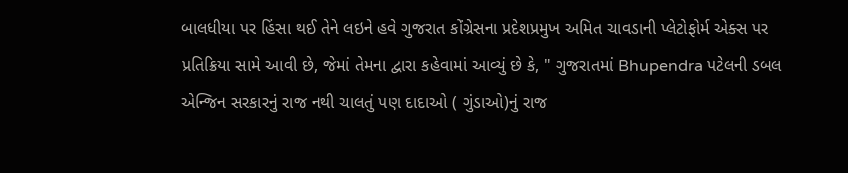બાલધીયા પર હિંસા થઈ તેને લઇને હવે ગુજરાત કોંગ્રેસના પ્રદેશપ્રમુખ અમિત ચાવડાની પ્લેટોફોર્મ એક્સ પર પ્રતિક્રિયા સામે આવી છે, જેમાં તેમના દ્વારા કહેવામાં આવ્યું છે કે, " ગુજરાતમાં Bhupendra પટેલની ડબલ એન્જિન સરકારનું રાજ નથી ચાલતું પણ દાદાઓ ( ગુંડાઓ)નું રાજ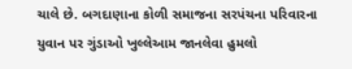ચાલે છે. બગદાણાના કોળી સમાજના સરપંચના પરિવારના યુવાન પર ગુંડાઓ ખુલ્લેઆમ જાનલેવા હુમલો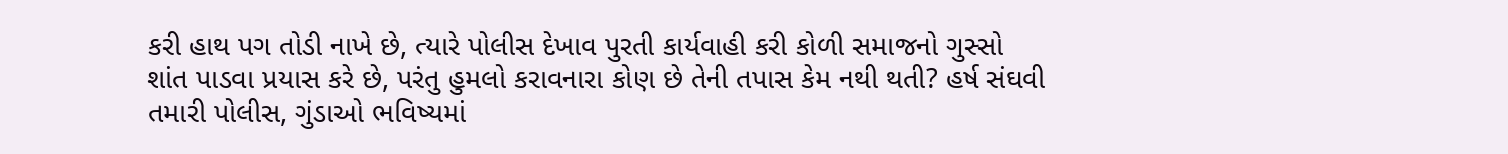કરી હાથ પગ તોડી નાખે છે, ત્યારે પોલીસ દેખાવ પુરતી કાર્યવાહી કરી કોળી સમાજનો ગુસ્સો શાંત પાડવા પ્રયાસ કરે છે, પરંતુ હુમલો કરાવનારા કોણ છે તેની તપાસ કેમ નથી થતી? હર્ષ સંઘવી તમારી પોલીસ, ગુંડાઓ ભવિષ્યમાં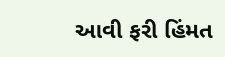આવી ફરી હિંમત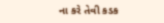ના કરે તેવી કડક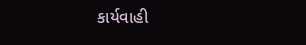કાર્યવાહી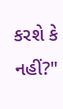કરશે કે નહીં?"